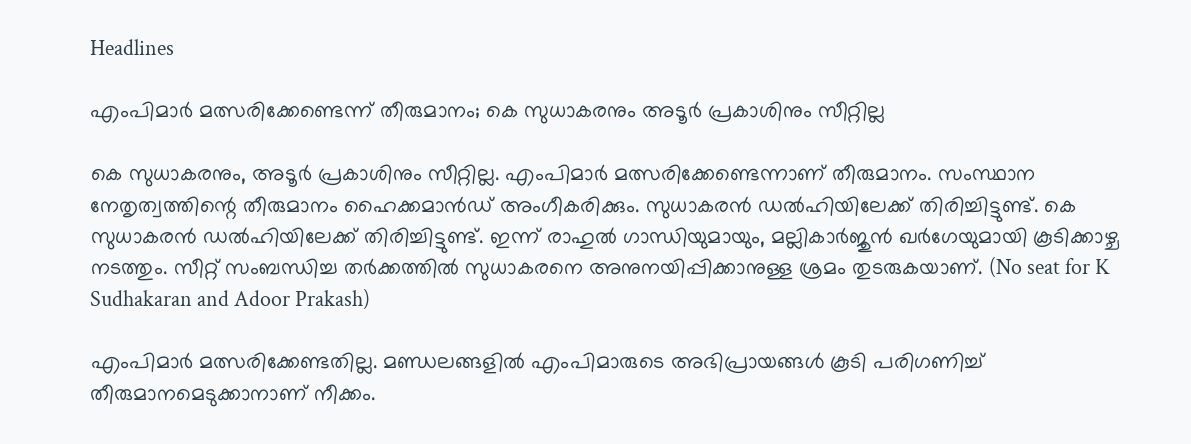Headlines

എംപിമാര്‍ മത്സരിക്കേണ്ടെന്ന് തീരുമാനം; കെ സുധാകരനും അടൂര്‍ പ്രകാശിനും സീറ്റില്ല

കെ സുധാകരനും, അടൂര്‍ പ്രകാശിനും സീറ്റില്ല. എംപിമാര്‍ മത്സരിക്കേണ്ടെന്നാണ് തീരുമാനം. സംസ്ഥാന നേതൃത്വത്തിന്റെ തീരുമാനം ഹൈക്കമാന്‍ഡ് അംഗീകരിക്കും. സുധാകരന്‍ ഡല്‍ഹിയിലേക്ക് തിരിച്ചിട്ടുണ്ട്. കെ സുധാകരന്‍ ഡല്‍ഹിയിലേക്ക് തിരിച്ചിട്ടുണ്ട്. ഇന്ന് രാഹുല്‍ ഗാന്ധിയുമായും, മല്ലികാര്‍ജുന്‍ ഖര്‍ഗേയുമായി കൂടിക്കാഴ്ച നടത്തും. സീറ്റ് സംബന്ധിച്ച തര്‍ക്കത്തില്‍ സുധാകരനെ അനുനയിപ്പിക്കാനുള്ള ശ്രമം തുടരുകയാണ്. (No seat for K Sudhakaran and Adoor Prakash)

എംപിമാര്‍ മത്സരിക്കേണ്ടതില്ല. മണ്ഡലങ്ങളില്‍ എംപിമാരുടെ അഭിപ്രായങ്ങള്‍ കൂടി പരിഗണിച്ച് തീരുമാനമെടുക്കാനാണ് നീക്കം.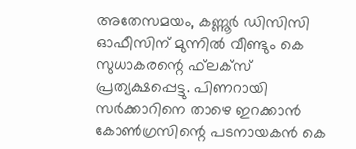അതേസമയം, കണ്ണൂര്‍ ഡിസിസി ഓഫീസിന് മുന്നില്‍ വീണ്ടും കെ സുധാകരന്റെ ഫ്‌ലക്‌സ് പ്രത്യക്ഷപ്പെട്ടു. പിണറായി സര്‍ക്കാറിനെ താഴെ ഇറക്കാന്‍ കോണ്‍ഗ്രസിന്റെ പടനായകന്‍ കെ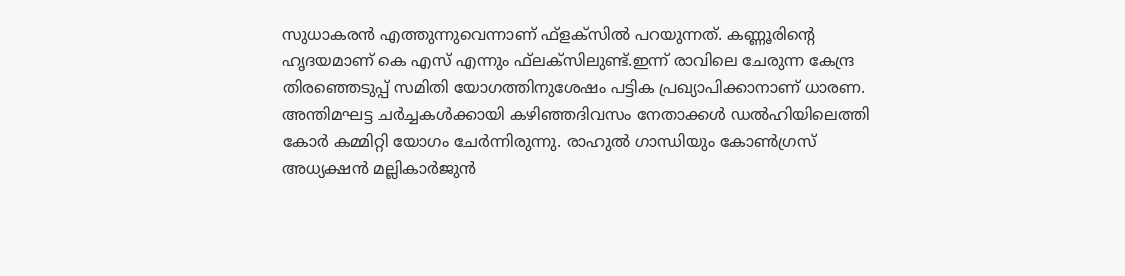സുധാകരന്‍ എത്തുന്നുവെന്നാണ് ഫ്‌ളക്‌സില്‍ പറയുന്നത്. കണ്ണൂരിന്റെ ഹൃദയമാണ് കെ എസ് എന്നും ഫ്‌ലക്‌സിലുണ്ട്.ഇന്ന് രാവിലെ ചേരുന്ന കേന്ദ്ര തിരഞ്ഞെടുപ്പ് സമിതി യോഗത്തിനുശേഷം പട്ടിക പ്രഖ്യാപിക്കാനാണ് ധാരണ. അന്തിമഘട്ട ചര്‍ച്ചകള്‍ക്കായി കഴിഞ്ഞദിവസം നേതാക്കള്‍ ഡല്‍ഹിയിലെത്തി കോര്‍ കമ്മിറ്റി യോഗം ചേര്‍ന്നിരുന്നു. രാഹുല്‍ ഗാന്ധിയും കോണ്‍ഗ്രസ് അധ്യക്ഷന്‍ മല്ലികാര്‍ജുന്‍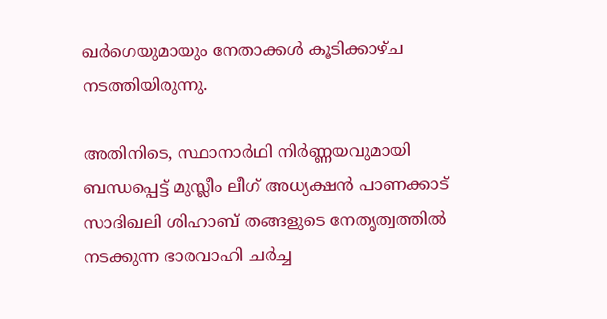ഖര്‍ഗെയുമായും നേതാക്കള്‍ കൂടിക്കാഴ്ച നടത്തിയിരുന്നു.

അതിനിടെ, സ്ഥാനാര്‍ഥി നിര്‍ണ്ണയവുമായി ബന്ധപ്പെട്ട് മുസ്ലീം ലീഗ് അധ്യക്ഷന്‍ പാണക്കാട് സാദിഖലി ശിഹാബ് തങ്ങളുടെ നേതൃത്വത്തില്‍ നടക്കുന്ന ഭാരവാഹി ചര്‍ച്ച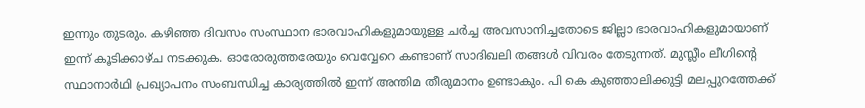ഇന്നും തുടരും. കഴിഞ്ഞ ദിവസം സംസ്ഥാന ഭാരവാഹികളുമായുള്ള ചര്‍ച്ച അവസാനിച്ചതോടെ ജില്ലാ ഭാരവാഹികളുമായാണ് ഇന്ന് കൂടിക്കാഴ്ച നടക്കുക. ഓരോരുത്തരേയും വെവ്വേറെ കണ്ടാണ് സാദിഖലി തങ്ങള്‍ വിവരം തേടുന്നത്. മുസ്ലീം ലീഗിന്റെ സ്ഥാനാര്‍ഥി പ്രഖ്യാപനം സംബന്ധിച്ച കാര്യത്തില്‍ ഇന്ന് അന്തിമ തീരുമാനം ഉണ്ടാകും. പി കെ കുഞ്ഞാലിക്കുട്ടി മലപ്പുറത്തേക്ക്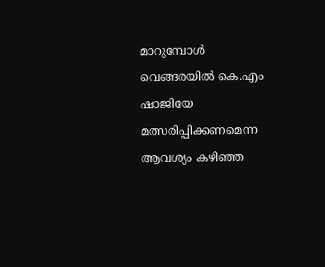മാറുമ്പോള്‍ വെങ്ങരയില്‍ കെ.എം ഷാജിയേ മത്സരിപ്പിക്കണമെന്ന ആവശ്യം കഴിഞ്ഞ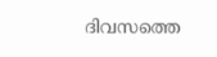ദിവസത്തെ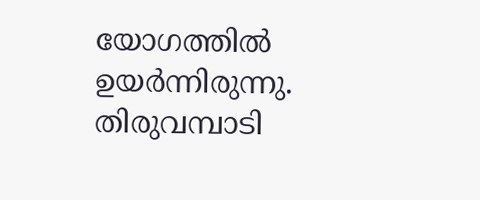യോഗത്തില്‍ ഉയര്‍ന്നിരുന്നു. തിരുവമ്പാടി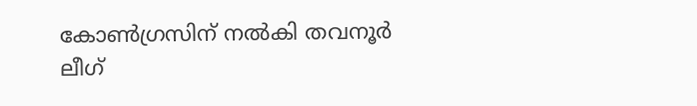കോണ്‍ഗ്രസിന് നല്‍കി തവനൂര്‍ ലീഗ്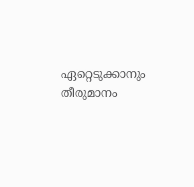ഏറ്റെടുക്കാനും തീരുമാനം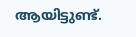ആയിട്ടുണ്ട്.